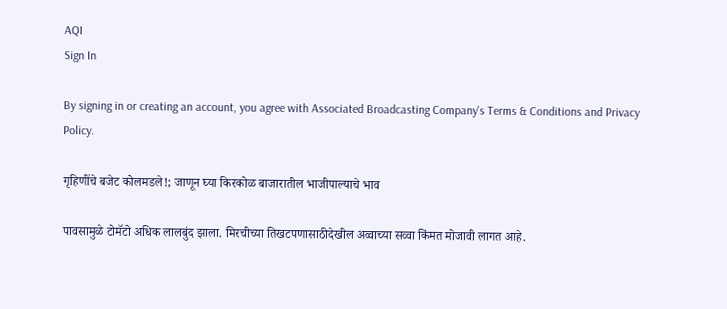AQI
Sign In

By signing in or creating an account, you agree with Associated Broadcasting Company's Terms & Conditions and Privacy Policy.

गृहिणींचे बजेट कोलमडले!; जाणून घ्या किरकोळ बाजारातील भाजीपाल्याचे भाव

पावसामुळे टोमॅटो अधिक लालबुंद झाला. मिरचीच्या तिखटपणासाठीदेखील अव्वाच्या सव्वा किंमत मोजावी लागत आहे.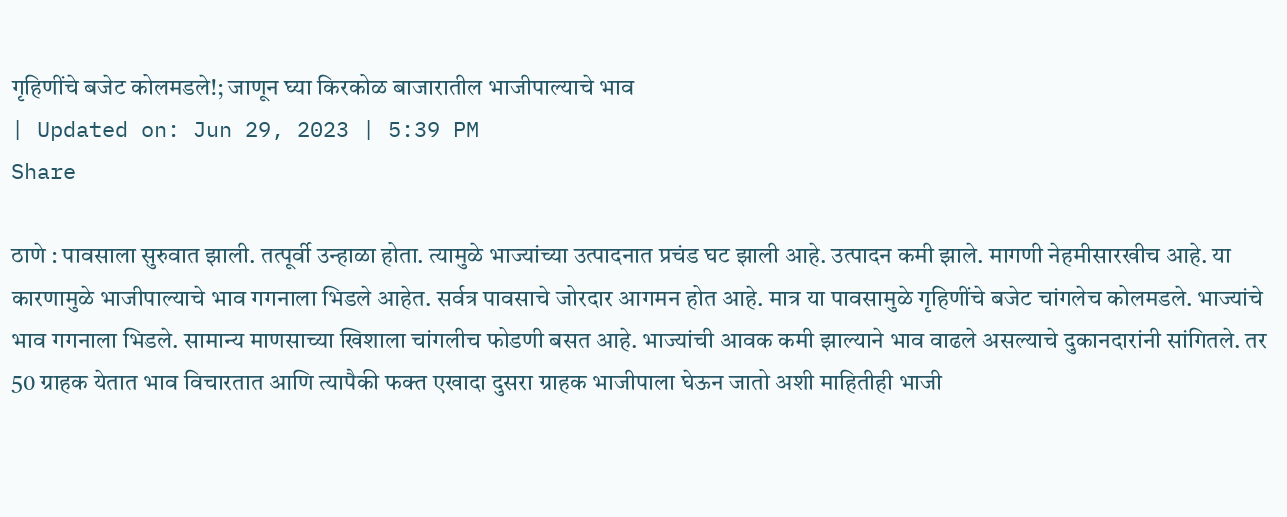गृहिणींचे बजेट कोलमडले!; जाणून घ्या किरकोळ बाजारातील भाजीपाल्याचे भाव
| Updated on: Jun 29, 2023 | 5:39 PM
Share

ठाणे : पावसाला सुरुवात झाली. तत्पूर्वी उन्हाळा होता. त्यामुळे भाज्यांच्या उत्पादनात प्रचंड घट झाली आहे. उत्पादन कमी झाले. मागणी नेहमीसारखीच आहे. या कारणामुळे भाजीपाल्याचे भाव गगनाला भिडले आहेत. सर्वत्र पावसाचे जोरदार आगमन होत आहे. मात्र या पावसामुळे गृहिणींचे बजेट चांगलेच कोलमडले. भाज्यांचे भाव गगनाला भिडले. सामान्य माणसाच्या खिशाला चांगलीच फोडणी बसत आहे. भाज्यांची आवक कमी झाल्याने भाव वाढले असल्याचे दुकानदारांनी सांगितले. तर 50 ग्राहक येतात भाव विचारतात आणि त्यापैकी फक्त एखादा दुसरा ग्राहक भाजीपाला घेऊन जातो अशी माहितीही भाजी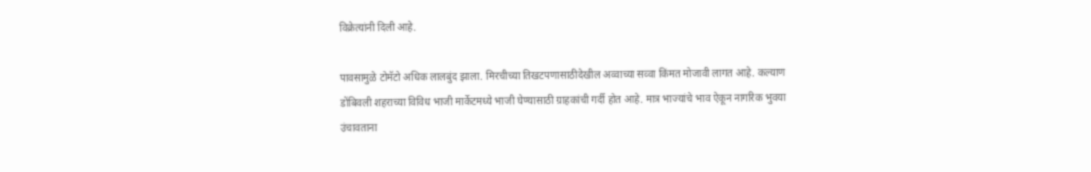विक्रेत्यांनी दिली आहे.

पावसामुळे टोमॅटो अधिक लालबुंद झाला. मिरचीच्या तिखटपणासाठीदेखील अव्वाच्या सव्वा किंमत मोजावी लागत आहे. कल्याण डोंबिवली शहराच्या विविध भाजी मार्केटमध्ये भाजी घेण्यासाठी ग्राहकांची गर्दी होत आहे. मात्र भाज्यांचे भाव ऐकून नागरिक भुवया उंचावताना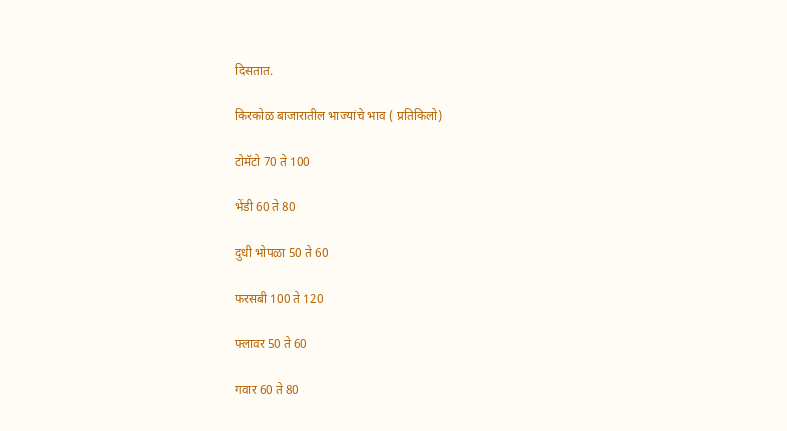दिसतात.

किरकोळ बाजारातील भाज्यांचे भाव ( प्रतिकिलो)

टोमॅटो 70 ते 100

भेंडी 60 ते 80

दुधी भोपळा 50 ते 60

फरसबी 100 ते 120

फ्लावर 50 ते 60

गवार 60 ते 80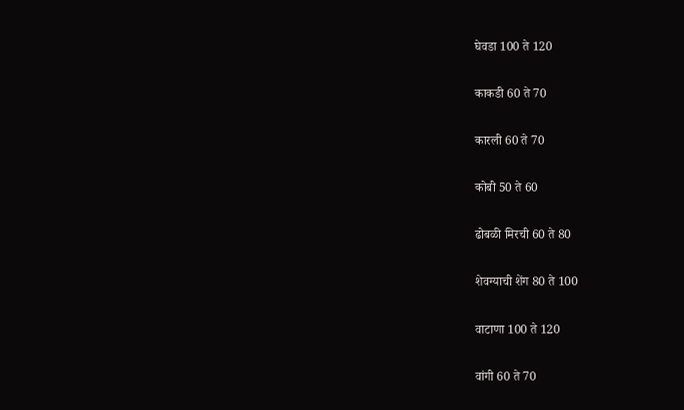घेवडा 100 ते 120

काकडी 60 ते 70

कारली 60 ते 70

कोबी 50 ते 60

ढोबळी मिरची 60 ते 80

शेवग्याची शेंग 80 ते 100

वाटाणा 100 ते 120

वांगी 60 ते 70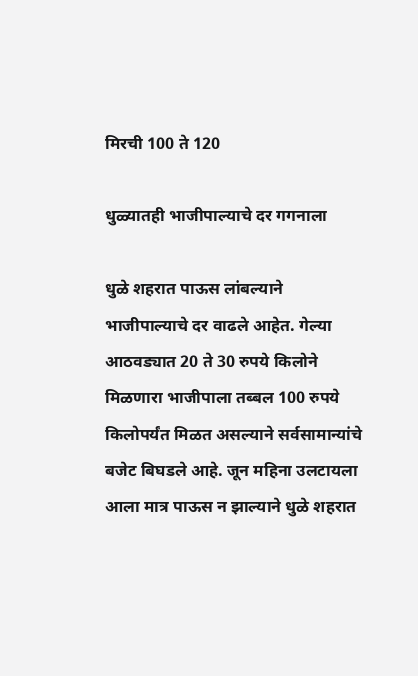मिरची 100 ते 120

धुळ्यातही भाजीपाल्याचे दर गगनाला

धुळे शहरात पाऊस लांबल्याने भाजीपाल्याचे दर वाढले आहेत. गेल्या आठवड्यात 20 ते 30 रुपये किलोने मिळणारा भाजीपाला तब्बल 100 रुपये किलोपर्यंत मिळत असल्याने सर्वसामान्यांचे बजेट बिघडले आहे. जून महिना उलटायला आला मात्र पाऊस न झाल्याने धुळे शहरात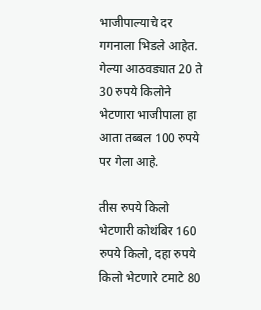भाजीपाल्याचे दर गगनाला भिडले आहेत. गेल्या आठवड्यात 20 ते 30 रुपये किलोने भेटणारा भाजीपाला हा आता तब्बल 100 रुपये पर गेला आहे.

तीस रुपये किलो भेटणारी कोथंबिर 160 रुपये किलो, दहा रुपये किलो भेटणारे टमाटे 80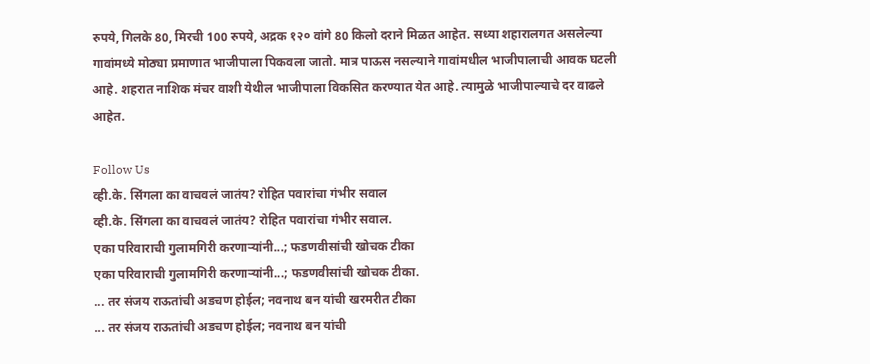रुपये, गिलके 80, मिरची 100 रुपये, अद्रक १२० वांगे 80 किलो दराने मिळत आहेत. सध्या शहारालगत असलेल्या गावांमध्ये मोठ्या प्रमाणात भाजीपाला पिकवला जातो. मात्र पाऊस नसल्याने गावांमधील भाजीपालाची आवक घटली आहे. शहरात नाशिक मंचर वाशी येथील भाजीपाला विकसित करण्यात येत आहे. त्यामुळे भाजीपाल्याचे दर वाढले आहेत.

Follow Us
व्ही.के. सिंगला का वाचवलं जातंय? रोहित पवारांचा गंभीर सवाल
व्ही.के. सिंगला का वाचवलं जातंय? रोहित पवारांचा गंभीर सवाल.
एका परिवाराची गुलामगिरी करणाऱ्यांनी...; फडणवीसांची खोचक टीका
एका परिवाराची गुलामगिरी करणाऱ्यांनी...; फडणवीसांची खोचक टीका.
... तर संजय राऊतांची अडचण होईल; नवनाथ बन यांची खरमरीत टीका
... तर संजय राऊतांची अडचण होईल; नवनाथ बन यांची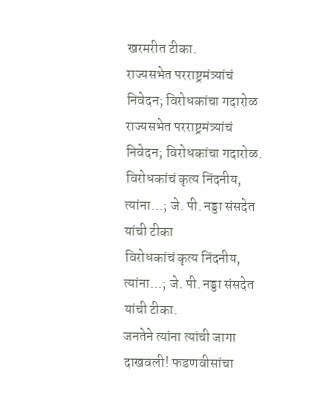खरमरीत टीका.
राज्यसभेत परराष्ट्रमंत्र्यांचं निवेदन; विरोधकांचा गदारोळ
राज्यसभेत परराष्ट्रमंत्र्यांचं निवेदन; विरोधकांचा गदारोळ.
विरोधकांचं कृत्य निंदनीय, त्यांना...; जे. पी. नड्डा संसदेत यांची टीका
विरोधकांचं कृत्य निंदनीय, त्यांना...; जे. पी. नड्डा संसदेत यांची टीका.
जनतेने त्यांना त्यांची जागा दाखवली! फडणवीसांचा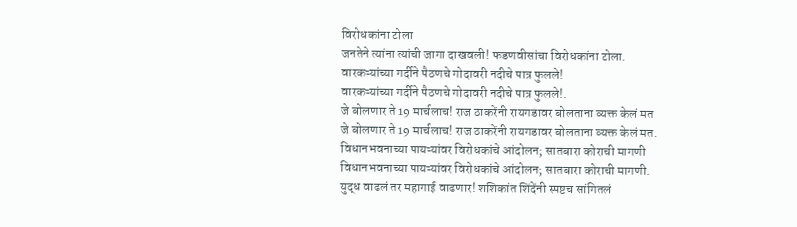विरोधकांना टोला
जनतेने त्यांना त्यांची जागा दाखवली! फडणवीसांचा विरोधकांना टोला.
वारकऱ्यांच्या गर्दीने पैठणचे गोदावरी नदीचे पात्र फुलले!
वारकऱ्यांच्या गर्दीने पैठणचे गोदावरी नदीचे पात्र फुलले!.
जे बोलणार ते 19 मार्चलाच! राज ठाकरेंनी रायगडावर बोलताना व्यक्त केलं मत
जे बोलणार ते 19 मार्चलाच! राज ठाकरेंनी रायगडावर बोलताना व्यक्त केलं मत.
विधानभवनाच्या पायऱ्यांवर विरोधकांचे आंदोलन; सातबारा कोराची मागणी
विधानभवनाच्या पायऱ्यांवर विरोधकांचे आंदोलन; सातबारा कोराची मागणी.
युद्ध वाढलं तर महागाई वाढणार! शशिकांत शिंदेंनी स्पष्टच सांगितलं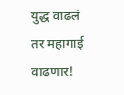युद्ध वाढलं तर महागाई वाढणार!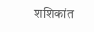शशिकांत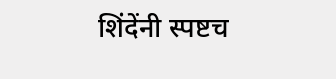शिंदेंनी स्पष्टच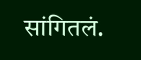सांगितलं.